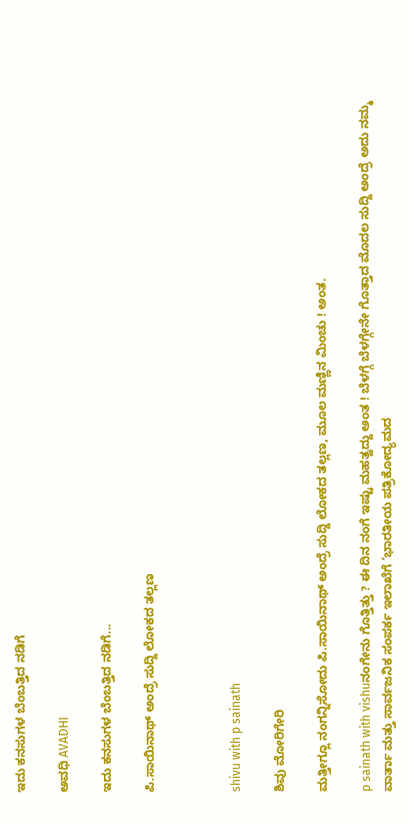ಇದು ಕನಸುಗಳ ಬೆಂಬತ್ತಿದ ನಡಿಗೆ‍

ಅವಧಿ AVADHI

ಇದು ಕನಸುಗಳ ಬೆಂಬತ್ತಿದ ನಡಿಗೆ...

ಪಿ.ಸಾಯಿನಾಥ್ ಅಂದ್ರೆ ಸುದ್ದಿ ಲೋಕದ ತಲ್ಲಣ



shivu with p sainath

ಶಿವು ಮೋರಿಗೇರಿ

ಮತ್ತೀಗ್ಲೂ ನಂಗನ್ನಿಸೋದು ಪಿ.ಸಾಯಿನಾಥ್ ಅಂದ್ರೆ ಸುದ್ದಿ ಲೋಕದ ತಲ್ಲಣ, ಮೂಲ ಮಣ್ಣಿನ ಮಿಂಚು ! ಅಂತ.

p sainath with vishuನಂಗೇನು ಗೊತ್ತಿತ್ತು ? ಈ ದಿನ ನಂಗೆ ಇಷ್ಟು ಮಹತ್ವದ್ದು ಅಂತ ! ಬೆಳಗ್ಗೆ ಬೆಳಗ್ಗೇನೇ ಗೊತ್ತಾದ ಮೊದಲ ಸುದ್ದಿ ಅಂದ್ರೆ ಅದು ನಮ್ಮ ವಾರ್ತಾ ಮತ್ತು ಸಾರ್ವಜನಿಕ ಸಂಪರ್ಕ ಇಲಾಖೆಗೆ ‘ಭಾರತೀಯ ಪತ್ರಿಕೋದ್ಯಮದ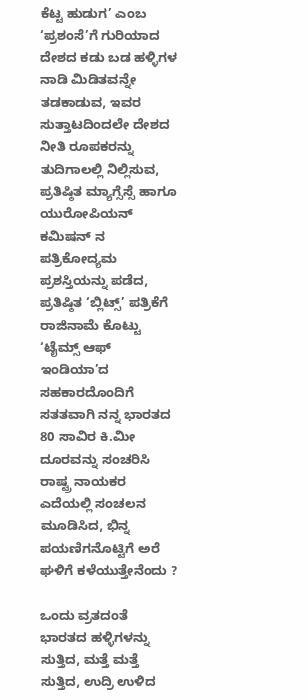ಕೆಟ್ಟ ಹುಡುಗ’ ಎಂಬ ‘ಪ್ರಶಂಸೆ’ಗೆ ಗುರಿಯಾದ ದೇಶದ ಕಡು ಬಡ ಹಳ್ಳಿಗಳ ನಾಡಿ ಮಿಡಿತವನ್ನೇ ತಡಕಾಡುವ, ಇವರ ಸುತ್ತಾಟದಿಂದಲೇ ದೇಶದ ನೀತಿ ರೂಪಕರನ್ನು ತುದಿಗಾಲಲ್ಲಿ ನಿಲ್ಲಿಸುವ, ಪ್ರತಿಷ್ಠಿತ ಮ್ಯಾಗ್ಸೆಸ್ಸೆ ಹಾಗೂ ಯುರೋಪಿಯನ್ ಕಮಿಷನ್ ನ ಪತ್ರಿಕೋದ್ಯಮ ಪ್ರಶಸ್ತಿಯನ್ನು ಪಡೆದ, ಪ್ರತಿಷ್ಠಿತ ‘ಬ್ಲಿಟ್ಸ್’ ಪತ್ರಿಕೆಗೆ ರಾಜಿನಾಮೆ ಕೊಟ್ಟು ‘ಟೈಮ್ಸ್ ಆಫ್ ಇಂಡಿಯಾ’ದ ಸಹಕಾರದೊಂದಿಗೆ ಸತತವಾಗಿ ನನ್ನ ಭಾರತದ 80 ಸಾವಿರ ಕಿ.ಮೀ ದೂರವನ್ನು ಸಂಚರಿಸಿ ರಾಷ್ಟ್ರ ನಾಯಕರ ಎದೆಯಲ್ಲಿ ಸಂಚಲನ ಮೂಡಿಸಿದ, ಭಿನ್ನ ಪಯಣಿಗನೊಟ್ಟಿಗೆ ಅರೆ ಘಳಿಗೆ ಕಳೆಯುತ್ತೇನೆಂದು ?

ಒಂದು ವ್ರತದಂತೆ ಭಾರತದ ಹಳ್ಳಿಗಳನ್ನು ಸುತ್ತಿದ, ಮತ್ತೆ ಮತ್ತೆ ಸುತ್ತಿದ, ಉದ್ರಿ ಉಳಿದ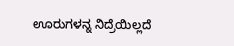ಊರುಗಳನ್ನ ನಿದ್ರೆಯಿಲ್ಲದೆ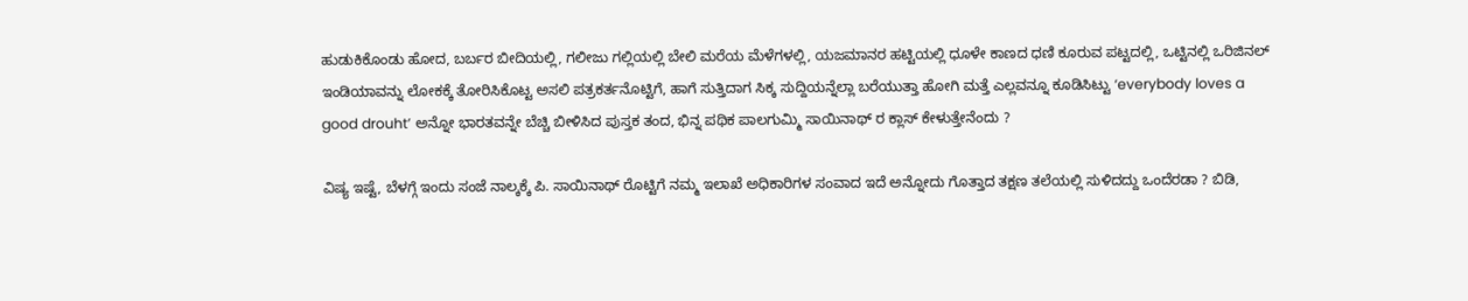ಹುಡುಕಿಕೊಂಡು ಹೋದ, ಬರ್ಬರ ಬೀದಿಯಲ್ಲಿ, ಗಲೀಜು ಗಲ್ಲಿಯಲ್ಲಿ ಬೇಲಿ ಮರೆಯ ಮೆಳೆಗಳಲ್ಲಿ, ಯಜಮಾನರ ಹಟ್ಟಿಯಲ್ಲಿ ಧೂಳೇ ಕಾಣದ ಧಣಿ ಕೂರುವ ಪಟ್ಟದಲ್ಲಿ, ಒಟ್ಟಿನಲ್ಲಿ ಒರಿಜಿನಲ್ ಇಂಡಿಯಾವನ್ನು ಲೋಕಕ್ಕೆ ತೋರಿಸಿಕೊಟ್ಟ ಅಸಲಿ ಪತ್ರಕರ್ತನೊಟ್ಟಿಗೆ, ಹಾಗೆ ಸುತ್ತಿದಾಗ ಸಿಕ್ಕ ಸುದ್ದಿಯನ್ನೆಲ್ಲಾ ಬರೆಯುತ್ತಾ ಹೋಗಿ ಮತ್ತೆ ಎಲ್ಲವನ್ನೂ ಕೂಡಿಸಿಟ್ಟು ‘everybody loves a good drouht’ ಅನ್ನೋ ಭಾರತವನ್ನೇ ಬೆಚ್ಚಿ ಬೀಳಿಸಿದ ಪುಸ್ತಕ ತಂದ, ಭಿನ್ನ ಪಥಿಕ ಪಾಲಗುಮ್ಮಿ ಸಾಯಿನಾಥ್ ರ ಕ್ಲಾಸ್ ಕೇಳುತ್ತೇನೆಂದು ?

ವಿಷ್ಯ ಇಷ್ಟೆ, ಬೆಳಗ್ಗೆ ಇಂದು ಸಂಜೆ ನಾಲ್ಕಕ್ಕೆ ಪಿ. ಸಾಯಿನಾಥ್ ರೊಟ್ಟಿಗೆ ನಮ್ಮ ಇಲಾಖೆ ಅಧಿಕಾರಿಗಳ ಸಂವಾದ ಇದೆ ಅನ್ನೋದು ಗೊತ್ತಾದ ತಕ್ಷಣ ತಲೆಯಲ್ಲಿ ಸುಳಿದದ್ದು ಒಂದೆರಡಾ ? ಬಿಡಿ,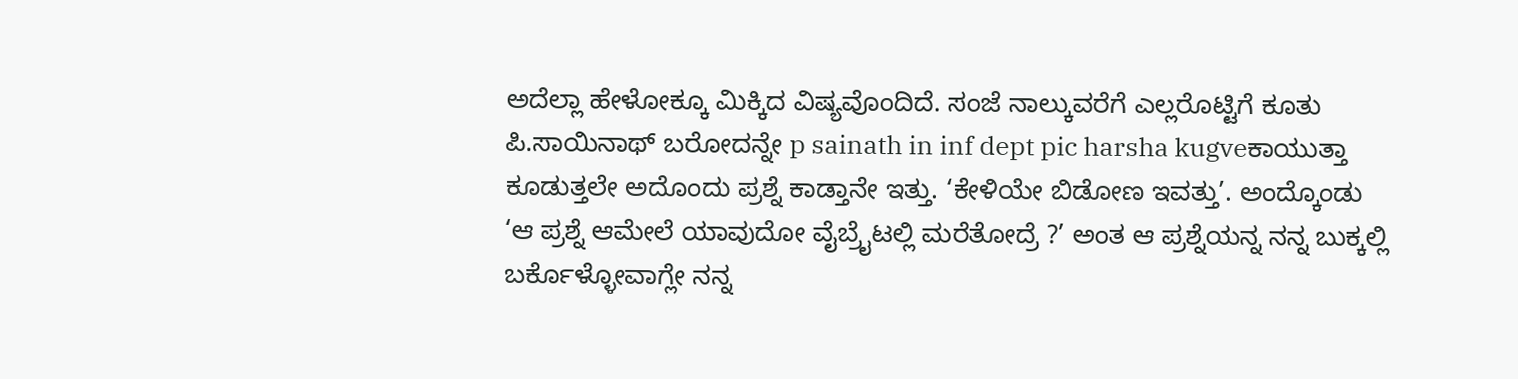ಅದೆಲ್ಲಾ ಹೇಳೋಕ್ಕೂ ಮಿಕ್ಕಿದ ವಿಷ್ಯವೊಂದಿದೆ. ಸಂಜೆ ನಾಲ್ಕುವರೆಗೆ ಎಲ್ಲರೊಟ್ಟಿಗೆ ಕೂತು ಪಿ.ಸಾಯಿನಾಥ್ ಬರೋದನ್ನೇ p sainath in inf dept pic harsha kugveಕಾಯುತ್ತಾ ಕೂಡುತ್ತಲೇ ಅದೊಂದು ಪ್ರಶ್ನೆ ಕಾಡ್ತಾನೇ ಇತ್ತು. ‘ಕೇಳಿಯೇ ಬಿಡೋಣ ಇವತ್ತು’. ಅಂದ್ಕೊಂಡು ‘ಆ ಪ್ರಶ್ನೆ ಆಮೇಲೆ ಯಾವುದೋ ವೈಬ್ರೈಟಲ್ಲಿ ಮರೆತೋದ್ರೆ ?’ ಅಂತ ಆ ಪ್ರಶ್ನೆಯನ್ನ ನನ್ನ ಬುಕ್ಕಲ್ಲಿ ಬರ್ಕೊಳ್ಳೋವಾಗ್ಲೇ ನನ್ನ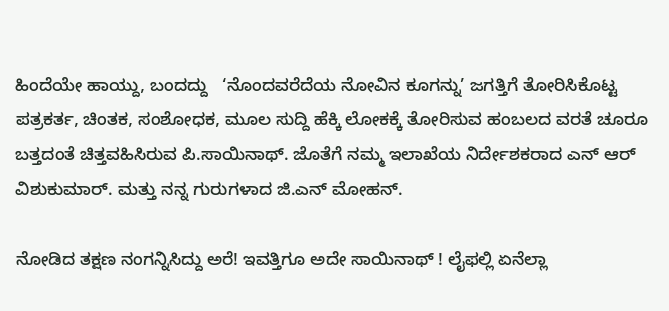ಹಿಂದೆಯೇ ಹಾಯ್ದು, ಬಂದದ್ದು   ‘ನೊಂದವರೆದೆಯ ನೋವಿನ ಕೂಗನ್ನು’ ಜಗತ್ತಿಗೆ ತೋರಿಸಿಕೊಟ್ಟ ಪತ್ರಕರ್ತ, ಚಿಂತಕ, ಸಂಶೋಧಕ, ಮೂಲ ಸುದ್ದಿ ಹೆಕ್ಕಿ ಲೋಕಕ್ಕೆ ತೋರಿಸುವ ಹಂಬಲದ ವರತೆ ಚೂರೂ ಬತ್ತದಂತೆ ಚಿತ್ತವಹಿಸಿರುವ ಪಿ.ಸಾಯಿನಾಥ್. ಜೊತೆಗೆ ನಮ್ಮ ಇಲಾಖೆಯ ನಿರ್ದೇಶಕರಾದ ಎನ್ ಆರ್ ವಿಶುಕುಮಾರ್. ಮತ್ತು ನನ್ನ ಗುರುಗಳಾದ ಜಿ.ಎನ್ ಮೋಹನ್.

ನೋಡಿದ ತಕ್ಷಣ ನಂಗನ್ನಿಸಿದ್ದು ಅರೆ! ಇವತ್ತಿಗೂ ಅದೇ ಸಾಯಿನಾಥ್ ! ಲೈಫಲ್ಲಿ ಏನೆಲ್ಲಾ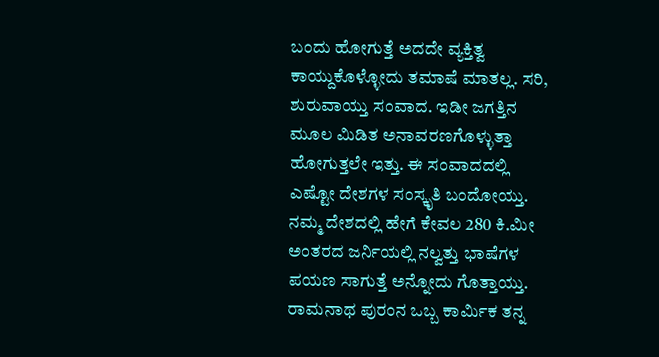ಬಂದು ಹೋಗುತ್ತೆ ಅದದೇ ವ್ಯಕ್ತಿತ್ವ ಕಾಯ್ದುಕೊಳ್ಳೋದು ತಮಾಷೆ ಮಾತಲ್ಲ. ಸರಿ, ಶುರುವಾಯ್ತು ಸಂವಾದ. ಇಡೀ ಜಗತ್ತಿನ ಮೂಲ ಮಿಡಿತ ಅನಾವರಣಗೊಳ್ಳುತ್ತಾ ಹೋಗುತ್ತಲೇ ಇತ್ತು. ಈ ಸಂವಾದದಲ್ಲಿ ಎಷ್ಟೋ ದೇಶಗಳ ಸಂಸ್ಕೃತಿ ಬಂದೋಯ್ತು. ನಮ್ಮ ದೇಶದಲ್ಲಿ ಹೇಗೆ ಕೇವಲ 280 ಕಿ.ಮೀ ಅಂತರದ ಜರ್ನಿಯಲ್ಲಿ ನಲ್ವತ್ತು ಭಾಷೆಗಳ ಪಯಣ ಸಾಗುತ್ತೆ ಅನ್ನೋದು ಗೊತ್ತಾಯ್ತು. ರಾಮನಾಥ ಪುರಂನ ಒಬ್ಬ ಕಾರ್ಮಿಕ ತನ್ನ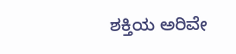ಶಕ್ತಿಯ ಅರಿವೇ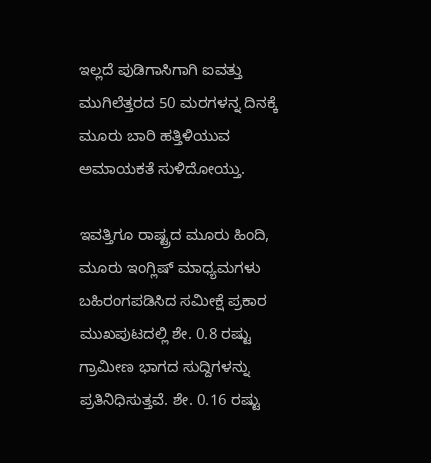ಇಲ್ಲದೆ ಪುಡಿಗಾಸಿಗಾಗಿ ಐವತ್ತು ಮುಗಿಲೆತ್ತರದ 50 ಮರಗಳನ್ನ ದಿನಕ್ಕೆ ಮೂರು ಬಾರಿ ಹತ್ತಿಳಿಯುವ ಅಮಾಯಕತೆ ಸುಳಿದೋಯ್ತು.

ಇವತ್ತಿಗೂ ರಾಷ್ಟ್ರದ ಮೂರು ಹಿಂದಿ, ಮೂರು ಇಂಗ್ಲಿಷ್ ಮಾಧ್ಯಮಗಳು ಬಹಿರಂಗಪಡಿಸಿದ ಸಮೀಕ್ಷೆ ಪ್ರಕಾರ ಮುಖಪುಟದಲ್ಲಿ ಶೇ. 0.8 ರಷ್ಟು ಗ್ರಾಮೀಣ ಭಾಗದ ಸುದ್ದಿಗಳನ್ನು ಪ್ರತಿನಿಧಿಸುತ್ತವೆ. ಶೇ. 0.16 ರಷ್ಟು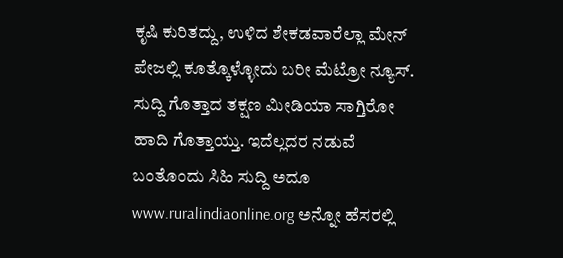ಕೃಷಿ ಕುರಿತದ್ದು, ಉಳಿದ ಶೇಕಡವಾರೆಲ್ಲಾ ಮೇನ್ ಪೇಜಲ್ಲಿ ಕೂತ್ಕೊಳ್ಳೋದು ಬರೀ ಮೆಟ್ರೋ ನ್ಯೂಸ್. ಸುದ್ದಿ ಗೊತ್ತಾದ ತಕ್ಷಣ ಮೀಡಿಯಾ ಸಾಗ್ತಿರೋ ಹಾದಿ ಗೊತ್ತಾಯ್ತು. ಇದೆಲ್ಲದರ ನಡುವೆ ಬಂತೊಂದು ಸಿಹಿ ಸುದ್ದಿ ಅದೂ www.ruralindiaonline.org ಅನ್ನೋ ಹೆಸರಲ್ಲಿ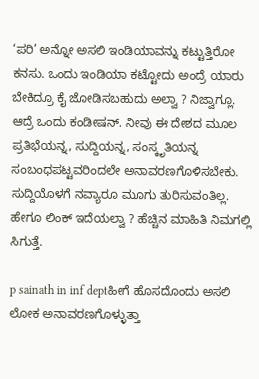‘ಪರಿ’ ಅನ್ನೋ ಅಸಲಿ ಇಂಡಿಯಾವನ್ನು ಕಟ್ಟುತ್ತಿರೋ ಕನಸು. ಒಂದು ಇಂಡಿಯಾ ಕಟ್ಟೋದು ಅಂದ್ರೆ ಯಾರು ಬೇಕಿದ್ರೂ ಕೈ ಜೋಡಿಸಬಹುದು ಅಲ್ವಾ ? ನಿಜ್ವಾಗ್ಲೂ. ಆದ್ರೆ ಒಂದು ಕಂಡೀಷನ್. ನೀವು ಈ ದೇಶದ ಮೂಲ ಪ್ರತಿಭೆಯನ್ನ, ಸುದ್ದಿಯನ್ನ, ಸಂಸ್ಕೃತಿಯನ್ನ ಸಂಬಂಧಪಟ್ಟವರಿಂದಲೇ ಅನಾವರಣಗೊಳಿಸಬೇಕು. ಸುದ್ದಿಯೊಳಗೆ ನವ್ಯಾರೂ ಮೂಗು ತುರಿಸುವಂತಿಲ್ಲ. ಹೇಗೂ ಲಿಂಕ್ ಇದೆಯಲ್ವಾ ? ಹೆಚ್ಚಿನ ಮಾಹಿತಿ ನಿಮಗಲ್ಲಿ ಸಿಗುತ್ತೆ.

p sainath in inf deptಹೀಗೆ ಹೊಸದೊಂದು ಅಸಲಿ ಲೋಕ ಅನಾವರಣಗೊಳ್ಳುತ್ತಾ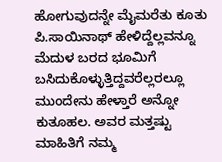ಹೋಗುವುದನ್ನೇ ಮೈಮರೆತು ಕೂತು ಪಿ.ಸಾಯಿನಾಥ್ ಹೇಳಿದ್ದೆಲ್ಲವನ್ನೂ ಮೆದುಳ ಬರದ ಭೂಮಿಗೆ ಬಸಿದುಕೊಳ್ಳುತ್ತಿದ್ದವರೆಲ್ಲರಲ್ಲೂ ಮುಂದೇನು ಹೇಳ್ತಾರೆ ಅನ್ನೋ ಕುತೂಹಲ. ಅವರ ಮತ್ತಷ್ಟು ಮಾಹಿತಿಗೆ ನಮ್ಮ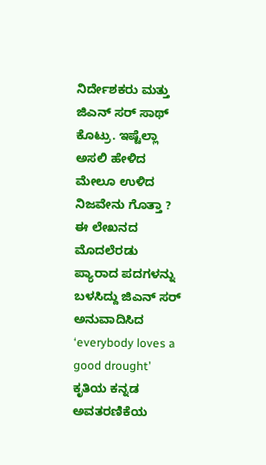ನಿರ್ದೇಶಕರು ಮತ್ತು ಜಿಎನ್ ಸರ್ ಸಾಥ್ ಕೊಟ್ರು. ಇಷ್ಟೆಲ್ಲಾ ಅಸಲಿ ಹೇಳಿದ ಮೇಲೂ ಉಳಿದ ನಿಜವೇನು ಗೊತ್ತಾ ? ಈ ಲೇಖನದ ಮೊದಲೆರಡು ಪ್ಯಾರಾದ ಪದಗಳನ್ನು ಬಳಸಿದ್ದು ಜಿಎನ್ ಸರ್ ಅನುವಾದಿಸಿದ ‘everybody loves a good drought’ ಕೃತಿಯ ಕನ್ನಡ ಅವತರಣಿಕೆಯ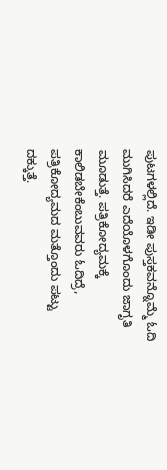ಪುಟಗಳಲ್ಲಿದೆ. ಇಡೀ ಪುಸ್ತಕವನ್ನೊಮ್ಮೆ ಓದಿ ಮುಗಿಸಿದರೆ ಎದೆಯೊಳಗೊಂದು ಜಾಗೃತಿ ಮೂಡುತ್ತೆ. ಪತ್ರಿಕೋದ್ಯಮಕ್ಕೆ ಕಾಲಿಡಬೇಕೆಂಬುವವರು ಓದಿದ್ರೆ, ಪತ್ರಿಕೋದ್ಯಮದ ಮತ್ತೊಂದು ಪಟ್ಟು ದಕ್ಕುತ್ತೆ.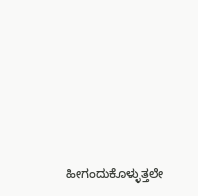ಹೀಗಂದುಕೊಳ್ಳುತ್ತಲೇ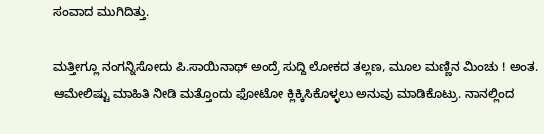ಸಂವಾದ ಮುಗಿದಿತ್ತು.

ಮತ್ತೀಗ್ಲೂ ನಂಗನ್ನಿಸೋದು ಪಿ.ಸಾಯಿನಾಥ್ ಅಂದ್ರೆ ಸುದ್ದಿ ಲೋಕದ ತಲ್ಲಣ, ಮೂಲ ಮಣ್ಣಿನ ಮಿಂಚು ! ಅಂತ. ಆಮೇಲಿಷ್ಟು ಮಾಹಿತಿ ನೀಡಿ ಮತ್ತೊಂದು ಫೋಟೋ ಕ್ಲಿಕ್ಕಿಸಿಕೊಳ್ಳಲು ಅನುವು ಮಾಡಿಕೊಟ್ರು. ನಾನಲ್ಲಿಂದ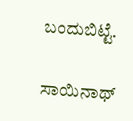ಬಂದುಬಿಟ್ಟೆ.

ಸಾಯಿನಾಥ್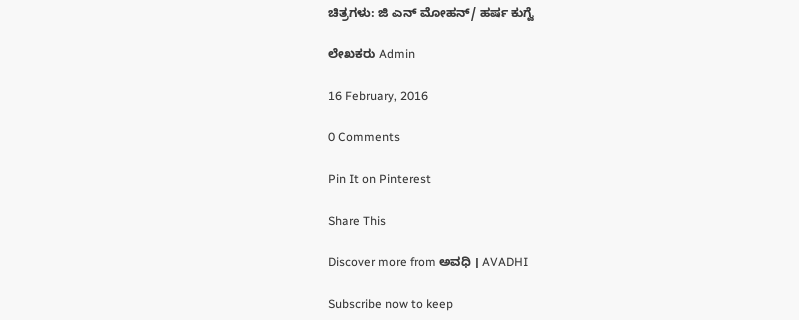ಚಿತ್ರಗಳು: ಜಿ ಎನ್ ಮೋಹನ್/ ಹರ್ಷ ಕುಗ್ವೆ

ಲೇಖಕರು Admin

16 February, 2016

0 Comments

Pin It on Pinterest

Share This

Discover more from ಅವಧಿ । AVADHI

Subscribe now to keep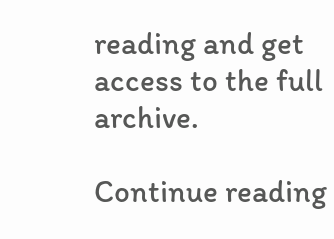reading and get access to the full archive.

Continue reading